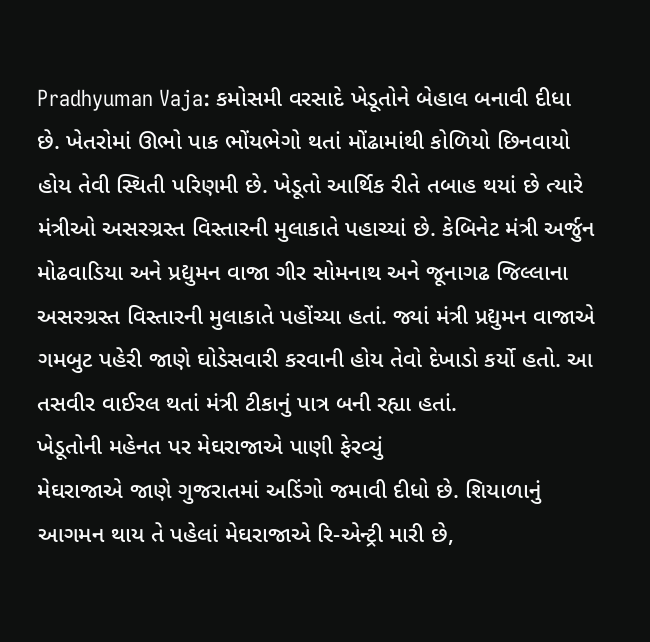Pradhyuman Vaja: કમોસમી વરસાદે ખેડૂતોને બેહાલ બનાવી દીધા છે. ખેતરોમાં ઊભો પાક ભોંયભેગો થતાં મોંઢામાંથી કોળિયો છિનવાયો હોય તેવી સ્થિતી પરિણમી છે. ખેડૂતો આર્થિક રીતે તબાહ થયાં છે ત્યારે મંત્રીઓ અસરગ્રસ્ત વિસ્તારની મુલાકાતે પહાચ્યાં છે. કેબિનેટ મંત્રી અર્જુન મોઢવાડિયા અને પ્રદ્યુમન વાજા ગીર સોમનાથ અને જૂનાગઢ જિલ્લાના અસરગ્રસ્ત વિસ્તારની મુલાકાતે પહોંચ્યા હતાં. જ્યાં મંત્રી પ્રદ્યુમન વાજાએ ગમબુટ પહેરી જાણે ઘોડેસવારી કરવાની હોય તેવો દેખાડો કર્યો હતો. આ તસવીર વાઈરલ થતાં મંત્રી ટીકાનું પાત્ર બની રહ્યા હતાં.
ખેડૂતોની મહેનત પર મેઘરાજાએ પાણી ફેરવ્યું
મેઘરાજાએ જાણે ગુજરાતમાં અડિંગો જમાવી દીધો છે. શિયાળાનું આગમન થાય તે પહેલાં મેઘરાજાએ રિ-એન્ટ્રી મારી છે,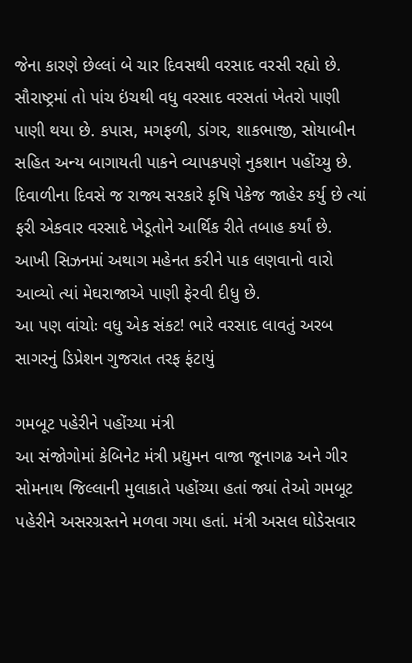જેના કારણે છેલ્લાં બે ચાર દિવસથી વરસાદ વરસી રહ્યો છે. સૌરાષ્ટ્રમાં તો પાંચ ઇંચથી વધુ વરસાદ વરસતાં ખેતરો પાણી પાણી થયા છે. કપાસ, મગફળી, ડાંગર, શાકભાજી, સોયાબીન સહિત અન્ય બાગાયતી પાકને વ્યાપકપણે નુકશાન પહોંચ્યુ છે. દિવાળીના દિવસે જ રાજ્ય સરકારે કૃષિ પેકેજ જાહેર કર્યુ છે ત્યાં ફરી એકવાર વરસાદે ખેડૂતોને આર્થિક રીતે તબાહ કર્યાં છે. આખી સિઝનમાં અથાગ મહેનત કરીને પાક લણવાનો વારો આવ્યો ત્યાં મેઘરાજાએ પાણી ફેરવી દીધુ છે.
આ પણ વાંચોઃ વધુ એક સંકટ! ભારે વરસાદ લાવતું અરબ સાગરનું ડિપ્રેશન ગુજરાત તરફ ફંટાયું

ગમબૂટ પહેરીને પહોંચ્યા મંત્રી
આ સંજોગોમાં કેબિનેટ મંત્રી પ્રદ્યુમન વાજા જૂનાગઢ અને ગીર સોમનાથ જિલ્લાની મુલાકાતે પહોંચ્યા હતાં જ્યાં તેઓ ગમબૂટ પહેરીને અસરગ્રસ્તને મળવા ગયા હતાં. મંત્રી અસલ ઘોડેસવાર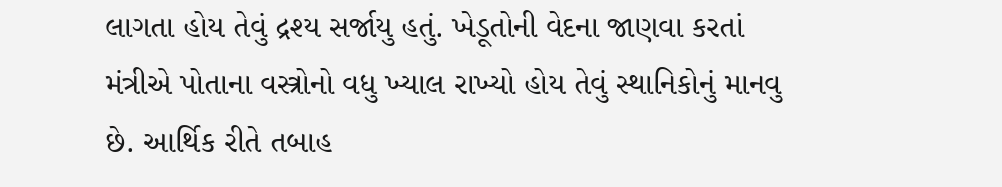લાગતા હોય તેવું દ્રશ્ય સર્જાયુ હતું. ખેડૂતોની વેદના જાણવા કરતાં મંત્રીએ પોતાના વસ્ત્રોનો વધુ ખ્યાલ રાખ્યો હોય તેવું સ્થાનિકોનું માનવુ છે. આર્થિક રીતે તબાહ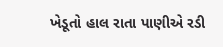ખેડૂતો હાલ રાતા પાણીએ રડી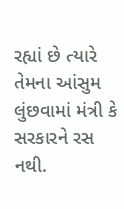રહ્યાં છે ત્યારે તેમના આંસુમ લુંછવામાં મંત્રી કે સરકારને રસ નથી.